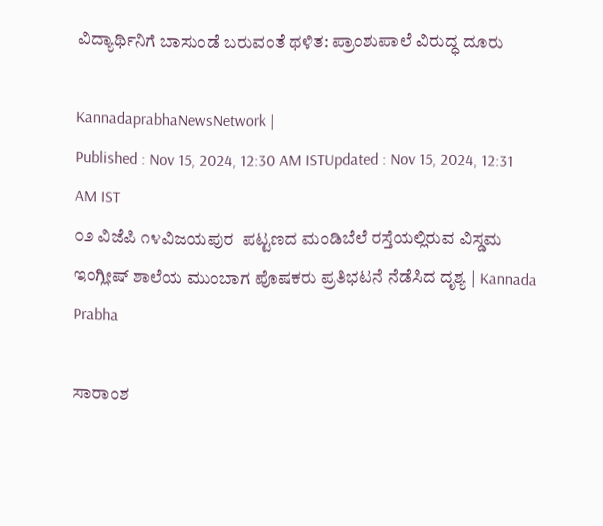ವಿದ್ಯಾರ್ಥಿನಿಗೆ ಬಾಸುಂಡೆ ಬರುವಂತೆ ಥಳಿತ: ಪ್ರಾಂಶುಪಾಲೆ ವಿರುದ್ಧ ದೂರು

KannadaprabhaNewsNetwork |
Published : Nov 15, 2024, 12:30 AM ISTUpdated : Nov 15, 2024, 12:31 AM IST
೦೨ ವಿಜೆಪಿ ೧೪ವಿಜಯಪುರ  ಪಟ್ಟಣದ ಮಂಡಿಬೆಲೆ ರಸ್ತೆಯಲ್ಲಿರುವ ವಿಸ್ಡಮ ಇಂಗ್ಲೀಷ್ ಶಾಲೆಯ ಮುಂಬಾಗ ಪೊಷಕರು ಪ್ರತಿಭಟನೆ ನೆಡೆಸಿದ ದೃಶ್ಯ | Kannada Prabha

ಸಾರಾಂಶ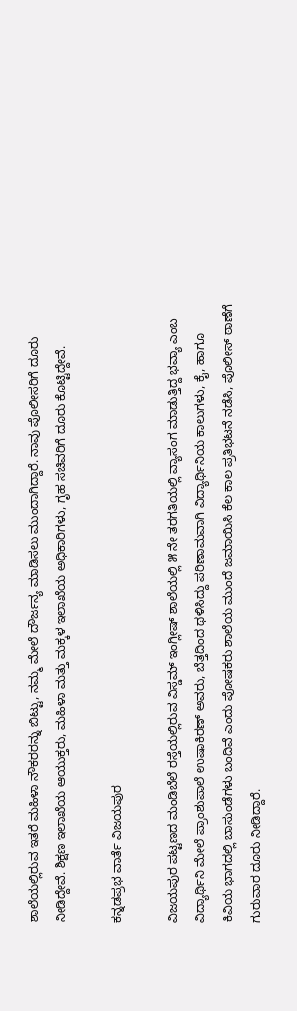ಶಾಲೆಯಲ್ಲಿರುವ ಇತರೆ ಮಹಿಳಾ ನೌಕರರನ್ನು ಬಿಟ್ಟು, ನಮ್ಮ ಮೇಲೆ ದೌರ್ಜನ್ಯ ಮಾಡಿಸಲು ಮುಂದಾಗಿದ್ದಾರೆ. ನಾವು ಪೊಲೀಸರಿಗೆ ದೂರು ನೀಡಿದ್ದೇವೆ. ಶಿಕ್ಷಣ ಇಲಾಖೆಯ ಆಯುಕ್ತರು, ಮಹಿಳಾ ಮತ್ತು ಮಕ್ಕಳ ಇಲಾಖೆಯ ಅಧಿಕಾರಿಗಳು, ಗೃಹ ಸಚಿವರಿಗೆ ದೂರು ಕೊಟ್ಟಿದ್ದೇವೆ.

ಕನ್ನಡಪ್ರಭ ವಾರ್ತೆ ವಿಜಯಪುರ

ವಿಜಯಪುರ ಪಟ್ಟಣದ ಮಂಡಿಬೆಲೆ ರಸ್ತೆಯಲ್ಲಿರುವ ವಿಸ್ಡಮ್ ಇಂಗ್ಲೀಷ್ ಶಾಲೆಯಲ್ಲಿ ೫ ನೇ ತರಗತಿಯಲ್ಲಿ ವ್ಯಾಸಂಗ ಮಾಡುತ್ತಿದ್ದ ಭವ್ಯಾ ಎಂಬ ವಿದ್ಯಾರ್ಥಿನಿ ಮೇಲೆ ಪ್ರಾಂಶುಪಾಲೆ ಉಷಾಕಿರಣ್ ಅವರು, ಬೆತ್ತದಿಂದ ಥಳಿಸಿದ್ದು ಪರಿಣಾಮವಾಗಿ ವಿದ್ಯಾರ್ಥಿನಿಯ ಕಾಲುಗಳು, ಕೈ, ಹಾಗೂ ಕಿವಿಯ ಭಾಗದಲ್ಲಿ ಬಾಸುಂಡೆಗಳು ಬಂದಿವೆ ಎಂದು ಪೋಷಕರು ಶಾಲೆಯ ಮುಂದೆ ಜಮಾಯಿಸಿ ಕೆಲ ಕಾಲ ಪ್ರತಿಭಟನೆ ನಡೆಸಿ, ಪೊಲೀಸ್ ಠಾಣೆಗೆ ಗುರುವಾರ ದೂರು ನೀಡಿದ್ದಾರೆ.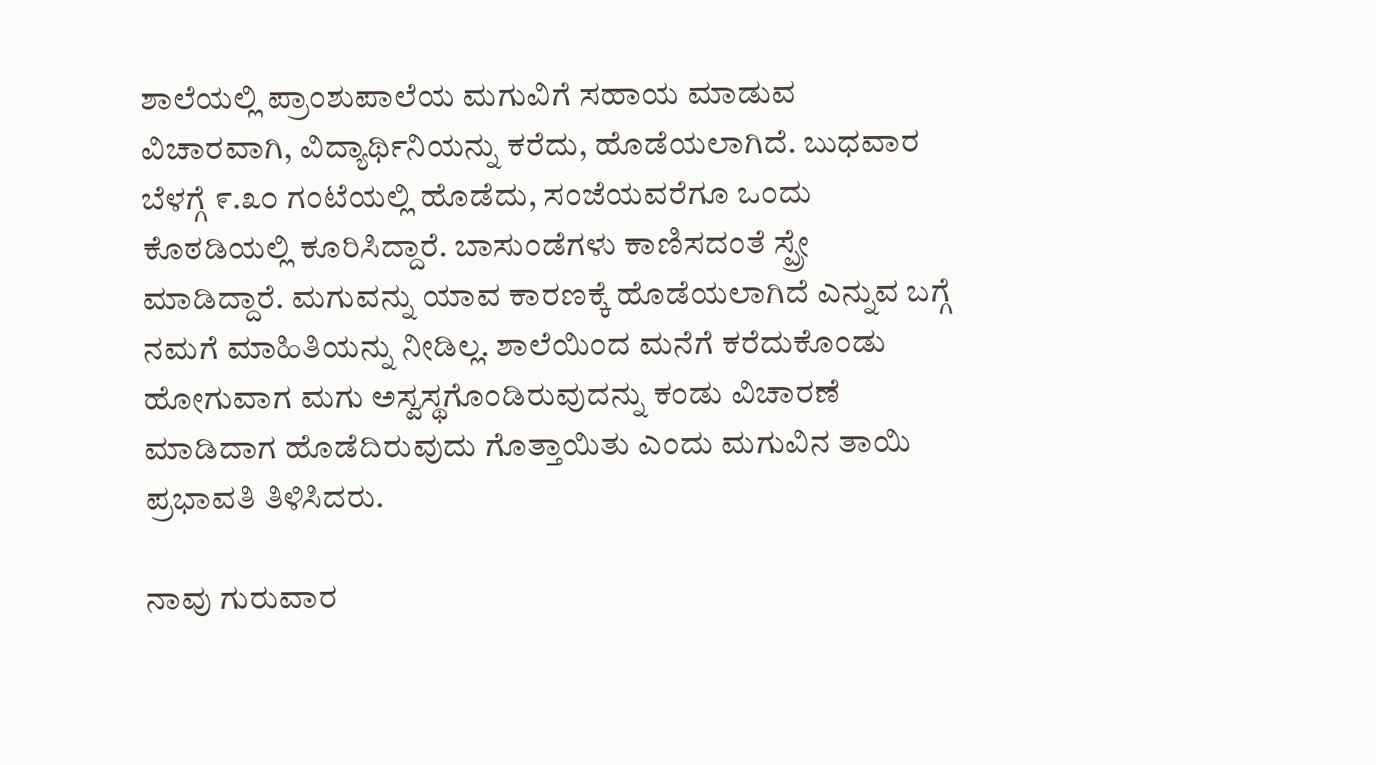ಶಾಲೆಯಲ್ಲಿ ಪ್ರಾಂಶುಪಾಲೆಯ ಮಗುವಿಗೆ ಸಹಾಯ ಮಾಡುವ ವಿಚಾರವಾಗಿ, ವಿದ್ಯಾರ್ಥಿನಿಯನ್ನು ಕರೆದು, ಹೊಡೆಯಲಾಗಿದೆ. ಬುಧವಾರ ಬೆಳಗ್ಗೆ ೯.೩೦ ಗಂಟೆಯಲ್ಲಿ ಹೊಡೆದು, ಸಂಜೆಯವರೆಗೂ ಒಂದು ಕೊಠಡಿಯಲ್ಲಿ ಕೂರಿಸಿದ್ದಾರೆ. ಬಾಸುಂಡೆಗಳು ಕಾಣಿಸದಂತೆ ಸ್ಪ್ರೇ ಮಾಡಿದ್ದಾರೆ. ಮಗುವನ್ನು ಯಾವ ಕಾರಣಕ್ಕೆ ಹೊಡೆಯಲಾಗಿದೆ ಎನ್ನುವ ಬಗ್ಗೆ ನಮಗೆ ಮಾಹಿತಿಯನ್ನು ನೀಡಿಲ್ಲ. ಶಾಲೆಯಿಂದ ಮನೆಗೆ ಕರೆದುಕೊಂಡು ಹೋಗುವಾಗ ಮಗು ಅಸ್ವಸ್ಥಗೊಂಡಿರುವುದನ್ನು ಕಂಡು ವಿಚಾರಣೆ ಮಾಡಿದಾಗ ಹೊಡೆದಿರುವುದು ಗೊತ್ತಾಯಿತು ಎಂದು ಮಗುವಿನ ತಾಯಿ ಪ್ರಭಾವತಿ ತಿಳಿಸಿದರು.

ನಾವು ಗುರುವಾರ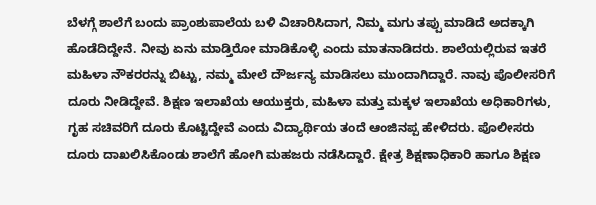ಬೆಳಗ್ಗೆ ಶಾಲೆಗೆ ಬಂದು ಪ್ರಾಂಶುಪಾಲೆಯ ಬಳಿ ವಿಚಾರಿಸಿದಾಗ, ನಿಮ್ಮ ಮಗು ತಪ್ಪು ಮಾಡಿದೆ ಅದಕ್ಕಾಗಿ ಹೊಡೆದಿದ್ದೇನೆ. ನೀವು ಏನು ಮಾಡ್ತಿರೋ ಮಾಡಿಕೊಳ್ಳಿ ಎಂದು ಮಾತನಾಡಿದರು. ಶಾಲೆಯಲ್ಲಿರುವ ಇತರೆ ಮಹಿಳಾ ನೌಕರರನ್ನು ಬಿಟ್ಟು, ನಮ್ಮ ಮೇಲೆ ದೌರ್ಜನ್ಯ ಮಾಡಿಸಲು ಮುಂದಾಗಿದ್ದಾರೆ. ನಾವು ಪೊಲೀಸರಿಗೆ ದೂರು ನೀಡಿದ್ದೇವೆ. ಶಿಕ್ಷಣ ಇಲಾಖೆಯ ಆಯುಕ್ತರು, ಮಹಿಳಾ ಮತ್ತು ಮಕ್ಕಳ ಇಲಾಖೆಯ ಅಧಿಕಾರಿಗಳು, ಗೃಹ ಸಚಿವರಿಗೆ ದೂರು ಕೊಟ್ಟಿದ್ದೇವೆ ಎಂದು ವಿದ್ಯಾರ್ಥಿಯ ತಂದೆ ಆಂಜಿನಪ್ಪ ಹೇಳಿದರು. ಪೊಲೀಸರು ದೂರು ದಾಖಲಿಸಿಕೊಂಡು ಶಾಲೆಗೆ ಹೋಗಿ ಮಹಜರು ನಡೆಸಿದ್ದಾರೆ. ಕ್ಷೇತ್ರ ಶಿಕ್ಷಣಾಧಿಕಾರಿ ಹಾಗೂ ಶಿಕ್ಷಣ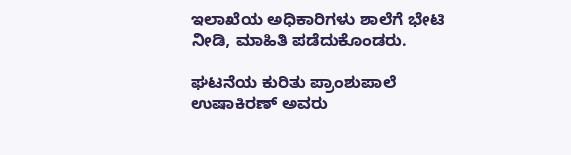ಇಲಾಖೆಯ ಅಧಿಕಾರಿಗಳು ಶಾಲೆಗೆ ಭೇಟಿ ನೀಡಿ, ಮಾಹಿತಿ ಪಡೆದುಕೊಂಡರು.

ಘಟನೆಯ ಕುರಿತು ಪ್ರಾಂಶುಪಾಲೆ ಉಷಾಕಿರಣ್ ಅವರು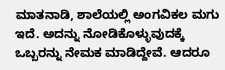ಮಾತನಾಡಿ, ಶಾಲೆಯಲ್ಲಿ ಅಂಗವಿಕಲ ಮಗು ಇದೆ. ಅದನ್ನು ನೋಡಿಕೊಳ್ಳುವುದಕ್ಕೆ ಒಬ್ಬರನ್ನು ನೇಮಕ ಮಾಡಿದ್ದೇವೆ. ಆದರೂ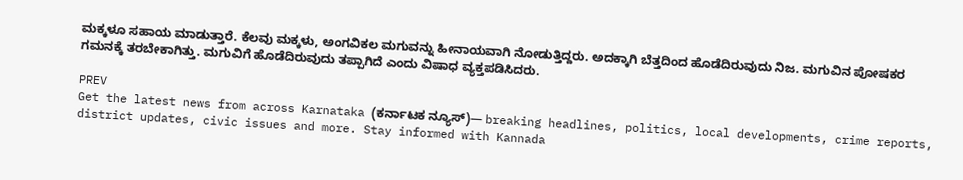ಮಕ್ಕಳೂ ಸಹಾಯ ಮಾಡುತ್ತಾರೆ. ಕೆಲವು ಮಕ್ಕಳು, ಅಂಗವಿಕಲ ಮಗುವನ್ನು ಹೀನಾಯವಾಗಿ ನೋಡುತ್ತಿದ್ದರು. ಅದಕ್ಕಾಗಿ ಬೆತ್ತದಿಂದ ಹೊಡೆದಿರುವುದು ನಿಜ. ಮಗುವಿನ ಪೋಷಕರ ಗಮನಕ್ಕೆ ತರಬೇಕಾಗಿತ್ತು. ಮಗುವಿಗೆ ಹೊಡೆದಿರುವುದು ತಪ್ಪಾಗಿದೆ ಎಂದು ವಿಷಾಧ ವ್ಯಕ್ತಪಡಿಸಿದರು.

PREV
Get the latest news from across Karnataka (ಕರ್ನಾಟಕ ನ್ಯೂಸ್)— breaking headlines, politics, local developments, crime reports, district updates, civic issues and more. Stay informed with Kannada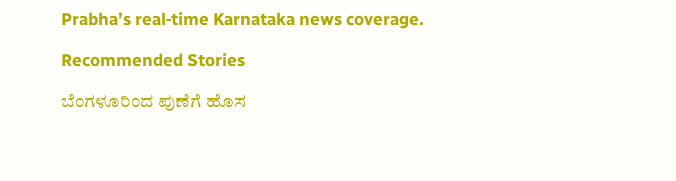Prabha’s real‑time Karnataka news coverage.

Recommended Stories

ಬೆಂಗಳೂರಿಂದ ಪುಣೆಗೆ ಹೊಸ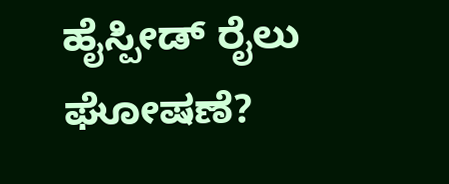ಹೈಸ್ಪೀಡ್‌ ರೈಲು ಘೋಷಣೆ?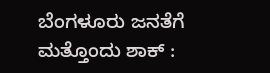ಬೆಂಗಳೂರು ಜನತೆಗೆ ಮತ್ತೊಂದು ಶಾಕ್ :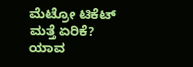ಮೆಟ್ರೋ ಟಿಕೆಟ್‌ ಮತ್ತೆ ಏರಿಕೆ? ಯಾವ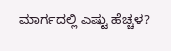ಮಾರ್ಗದಲ್ಲಿ ಎಷ್ಟು ಹೆಚ್ಚಳ?